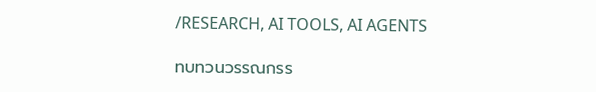/RESEARCH, AI TOOLS, AI AGENTS

ทบทวนวรรณกรร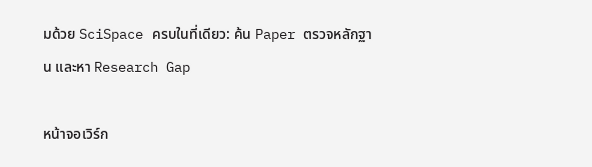มด้วย SciSpace ครบในที่เดียว: ค้น Paper ตรวจหลักฐาน และหา Research Gap

หน้าจอเวิร์ก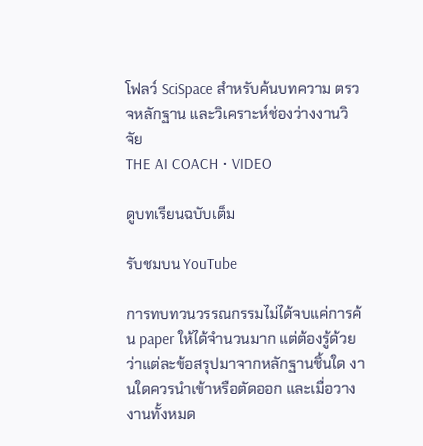โฟลว์ SciSpace สำหรับค้นบทความ ตรวจหลักฐาน และวิเคราะห์ช่องว่างงานวิจัย
THE AI COACH • VIDEO

ดูบทเรียนฉบับเต็ม

รับชมบน YouTube

การทบทวนวรรณกรรมไม่ได้จบแค่การค้น paper ให้ได้จำนวนมาก แต่ต้องรู้ด้วยว่าแต่ละข้อสรุปมาจากหลักฐานชิ้นใด งานใดควรนำเข้าหรือตัดออก และเมื่อวางงานทั้งหมด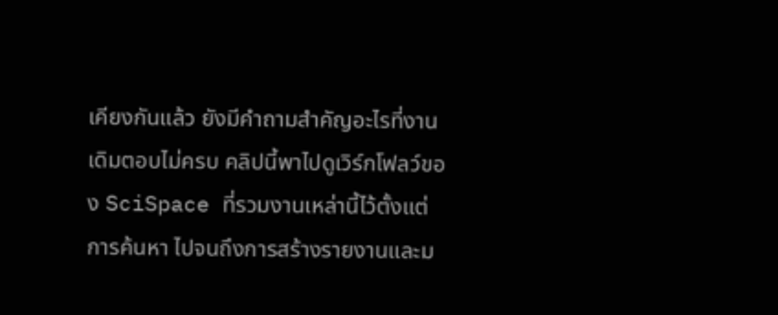เคียงกันแล้ว ยังมีคำถามสำคัญอะไรที่งานเดิมตอบไม่ครบ คลิปนี้พาไปดูเวิร์กโฟลว์ของ SciSpace ที่รวมงานเหล่านี้ไว้ตั้งแต่การค้นหา ไปจนถึงการสร้างรายงานและม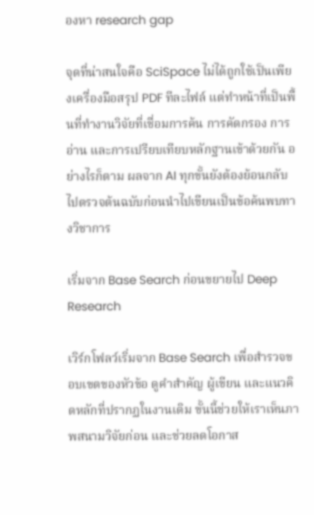องหา research gap

จุดที่น่าสนใจคือ SciSpace ไม่ได้ถูกใช้เป็นเพียงเครื่องมือสรุป PDF ทีละไฟล์ แต่ทำหน้าที่เป็นพื้นที่ทำงานวิจัยที่เชื่อมการค้น การคัดกรอง การอ่าน และการเปรียบเทียบหลักฐานเข้าด้วยกัน อย่างไรก็ตาม ผลจาก AI ทุกขั้นยังต้องย้อนกลับไปตรวจต้นฉบับก่อนนำไปเขียนเป็นข้อค้นพบทางวิชาการ

เริ่มจาก Base Search ก่อนขยายไป Deep Research

เวิร์กโฟลว์เริ่มจาก Base Search เพื่อสำรวจขอบเขตของหัวข้อ ดูคำสำคัญ ผู้เขียน และแนวคิดหลักที่ปรากฏในงานเดิม ขั้นนี้ช่วยให้เราเห็นภาพสนามวิจัยก่อน และช่วยลดโอกาส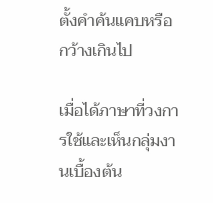ตั้งคำค้นแคบหรือกว้างเกินไป

เมื่อได้ภาษาที่วงการใช้และเห็นกลุ่มงานเบื้องต้น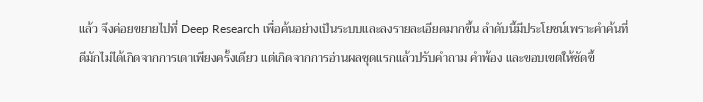แล้ว จึงค่อยขยายไปที่ Deep Research เพื่อค้นอย่างเป็นระบบและลงรายละเอียดมากขึ้น ลำดับนี้มีประโยชน์เพราะคำค้นที่ดีมักไม่ได้เกิดจากการเดาเพียงครั้งเดียว แต่เกิดจากการอ่านผลชุดแรกแล้วปรับคำถาม คำพ้อง และขอบเขตให้ชัดขึ้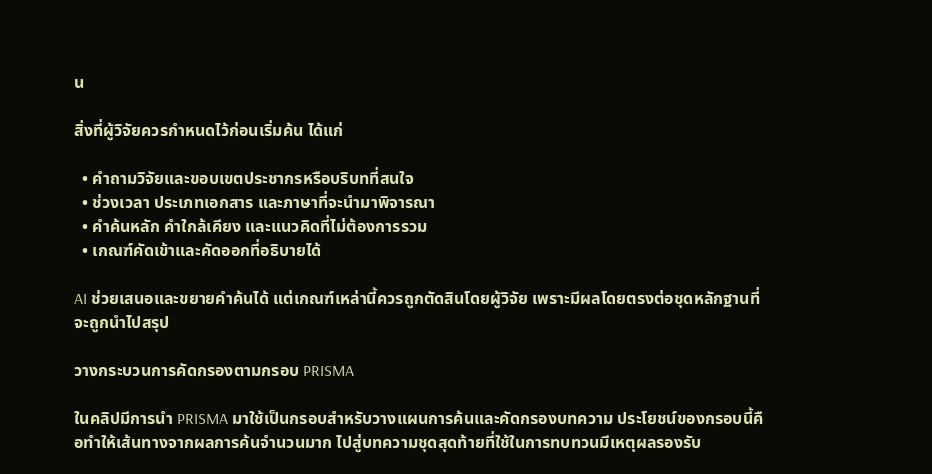น

สิ่งที่ผู้วิจัยควรกำหนดไว้ก่อนเริ่มค้น ได้แก่

  • คำถามวิจัยและขอบเขตประชากรหรือบริบทที่สนใจ
  • ช่วงเวลา ประเภทเอกสาร และภาษาที่จะนำมาพิจารณา
  • คำค้นหลัก คำใกล้เคียง และแนวคิดที่ไม่ต้องการรวม
  • เกณฑ์คัดเข้าและคัดออกที่อธิบายได้

AI ช่วยเสนอและขยายคำค้นได้ แต่เกณฑ์เหล่านี้ควรถูกตัดสินโดยผู้วิจัย เพราะมีผลโดยตรงต่อชุดหลักฐานที่จะถูกนำไปสรุป

วางกระบวนการคัดกรองตามกรอบ PRISMA

ในคลิปมีการนำ PRISMA มาใช้เป็นกรอบสำหรับวางแผนการค้นและคัดกรองบทความ ประโยชน์ของกรอบนี้คือทำให้เส้นทางจากผลการค้นจำนวนมาก ไปสู่บทความชุดสุดท้ายที่ใช้ในการทบทวนมีเหตุผลรองรับ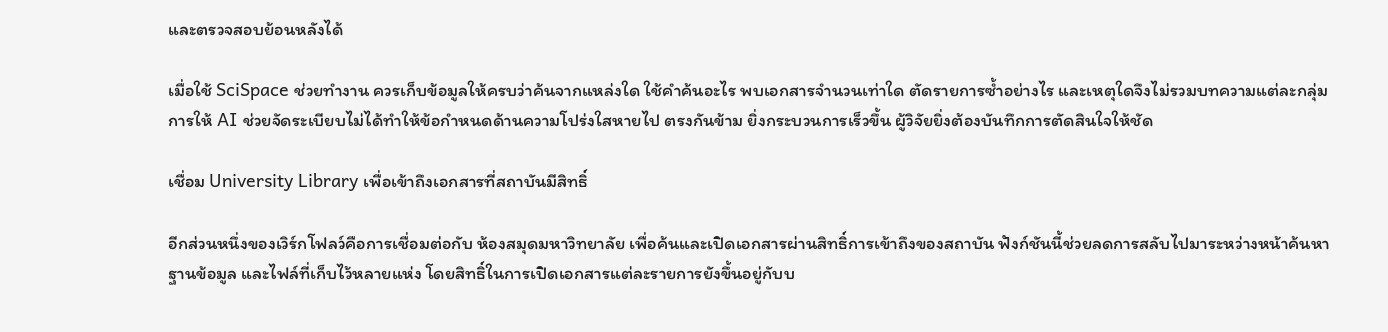และตรวจสอบย้อนหลังได้

เมื่อใช้ SciSpace ช่วยทำงาน ควรเก็บข้อมูลให้ครบว่าค้นจากแหล่งใด ใช้คำค้นอะไร พบเอกสารจำนวนเท่าใด ตัดรายการซ้ำอย่างไร และเหตุใดจึงไม่รวมบทความแต่ละกลุ่ม การให้ AI ช่วยจัดระเบียบไม่ได้ทำให้ข้อกำหนดด้านความโปร่งใสหายไป ตรงกันข้าม ยิ่งกระบวนการเร็วขึ้น ผู้วิจัยยิ่งต้องบันทึกการตัดสินใจให้ชัด

เชื่อม University Library เพื่อเข้าถึงเอกสารที่สถาบันมีสิทธิ์

อีกส่วนหนึ่งของเวิร์กโฟลว์คือการเชื่อมต่อกับ ห้องสมุดมหาวิทยาลัย เพื่อค้นและเปิดเอกสารผ่านสิทธิ์การเข้าถึงของสถาบัน ฟังก์ชันนี้ช่วยลดการสลับไปมาระหว่างหน้าค้นหา ฐานข้อมูล และไฟล์ที่เก็บไว้หลายแห่ง โดยสิทธิ์ในการเปิดเอกสารแต่ละรายการยังขึ้นอยู่กับบ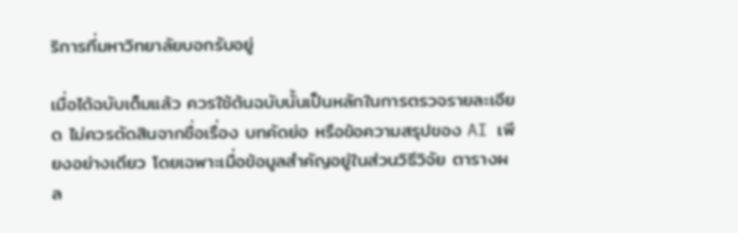ริการที่มหาวิทยาลัยบอกรับอยู่

เมื่อได้ฉบับเต็มแล้ว ควรใช้ต้นฉบับนั้นเป็นหลักในการตรวจรายละเอียด ไม่ควรตัดสินจากชื่อเรื่อง บทคัดย่อ หรือข้อความสรุปของ AI เพียงอย่างเดียว โดยเฉพาะเมื่อข้อมูลสำคัญอยู่ในส่วนวิธีวิจัย ตารางผล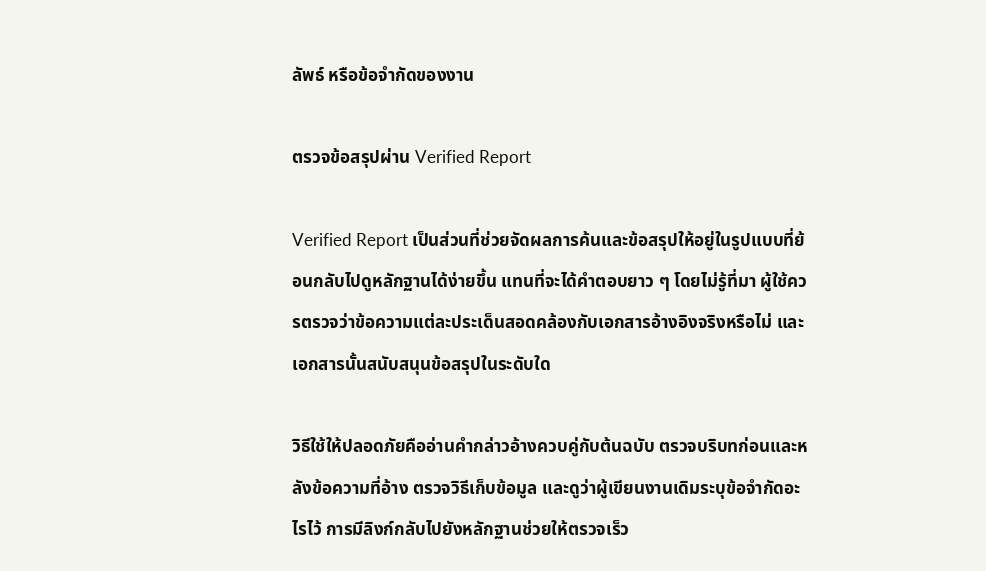ลัพธ์ หรือข้อจำกัดของงาน

ตรวจข้อสรุปผ่าน Verified Report

Verified Report เป็นส่วนที่ช่วยจัดผลการค้นและข้อสรุปให้อยู่ในรูปแบบที่ย้อนกลับไปดูหลักฐานได้ง่ายขึ้น แทนที่จะได้คำตอบยาว ๆ โดยไม่รู้ที่มา ผู้ใช้ควรตรวจว่าข้อความแต่ละประเด็นสอดคล้องกับเอกสารอ้างอิงจริงหรือไม่ และเอกสารนั้นสนับสนุนข้อสรุปในระดับใด

วิธีใช้ให้ปลอดภัยคืออ่านคำกล่าวอ้างควบคู่กับต้นฉบับ ตรวจบริบทก่อนและหลังข้อความที่อ้าง ตรวจวิธีเก็บข้อมูล และดูว่าผู้เขียนงานเดิมระบุข้อจำกัดอะไรไว้ การมีลิงก์กลับไปยังหลักฐานช่วยให้ตรวจเร็ว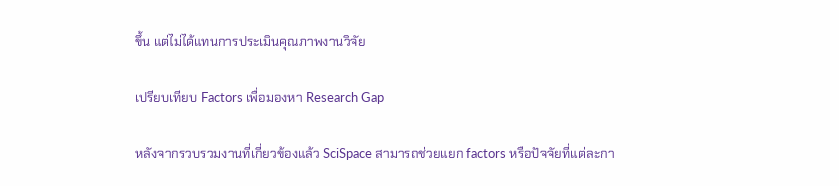ขึ้น แต่ไม่ได้แทนการประเมินคุณภาพงานวิจัย

เปรียบเทียบ Factors เพื่อมองหา Research Gap

หลังจากรวบรวมงานที่เกี่ยวข้องแล้ว SciSpace สามารถช่วยแยก factors หรือปัจจัยที่แต่ละกา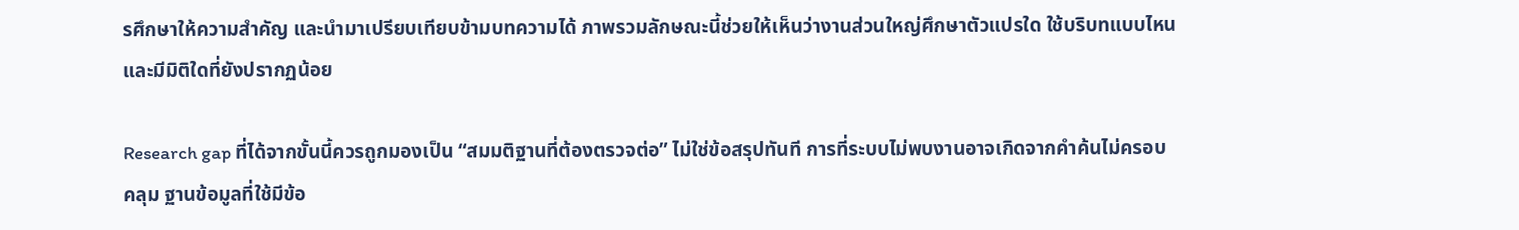รศึกษาให้ความสำคัญ และนำมาเปรียบเทียบข้ามบทความได้ ภาพรวมลักษณะนี้ช่วยให้เห็นว่างานส่วนใหญ่ศึกษาตัวแปรใด ใช้บริบทแบบไหน และมีมิติใดที่ยังปรากฏน้อย

Research gap ที่ได้จากขั้นนี้ควรถูกมองเป็น “สมมติฐานที่ต้องตรวจต่อ” ไม่ใช่ข้อสรุปทันที การที่ระบบไม่พบงานอาจเกิดจากคำค้นไม่ครอบคลุม ฐานข้อมูลที่ใช้มีข้อ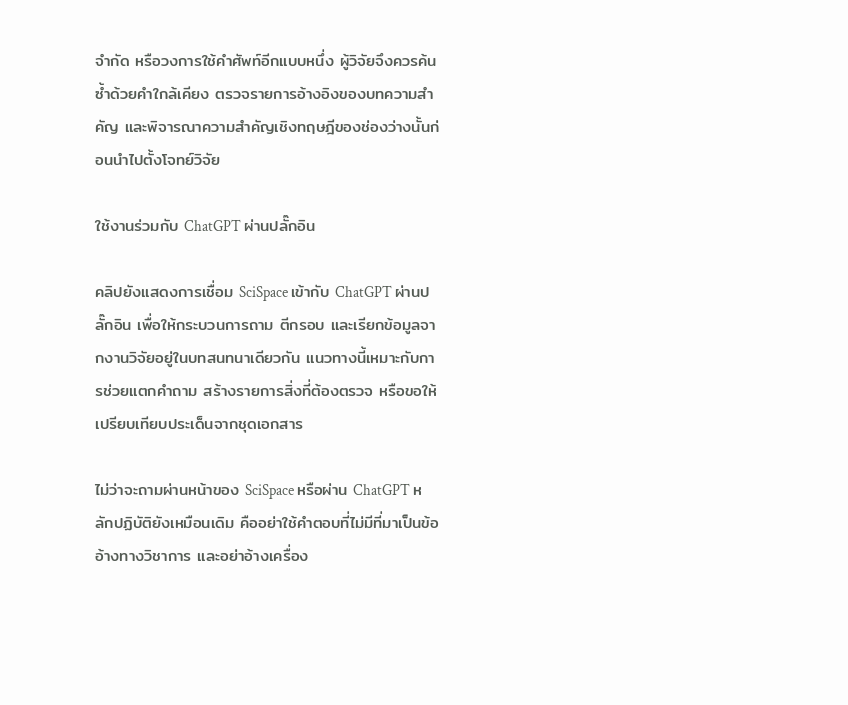จำกัด หรือวงการใช้คำศัพท์อีกแบบหนึ่ง ผู้วิจัยจึงควรค้นซ้ำด้วยคำใกล้เคียง ตรวจรายการอ้างอิงของบทความสำคัญ และพิจารณาความสำคัญเชิงทฤษฎีของช่องว่างนั้นก่อนนำไปตั้งโจทย์วิจัย

ใช้งานร่วมกับ ChatGPT ผ่านปลั๊กอิน

คลิปยังแสดงการเชื่อม SciSpace เข้ากับ ChatGPT ผ่านปลั๊กอิน เพื่อให้กระบวนการถาม ตีกรอบ และเรียกข้อมูลจากงานวิจัยอยู่ในบทสนทนาเดียวกัน แนวทางนี้เหมาะกับการช่วยแตกคำถาม สร้างรายการสิ่งที่ต้องตรวจ หรือขอให้เปรียบเทียบประเด็นจากชุดเอกสาร

ไม่ว่าจะถามผ่านหน้าของ SciSpace หรือผ่าน ChatGPT หลักปฏิบัติยังเหมือนเดิม คืออย่าใช้คำตอบที่ไม่มีที่มาเป็นข้ออ้างทางวิชาการ และอย่าอ้างเครื่อง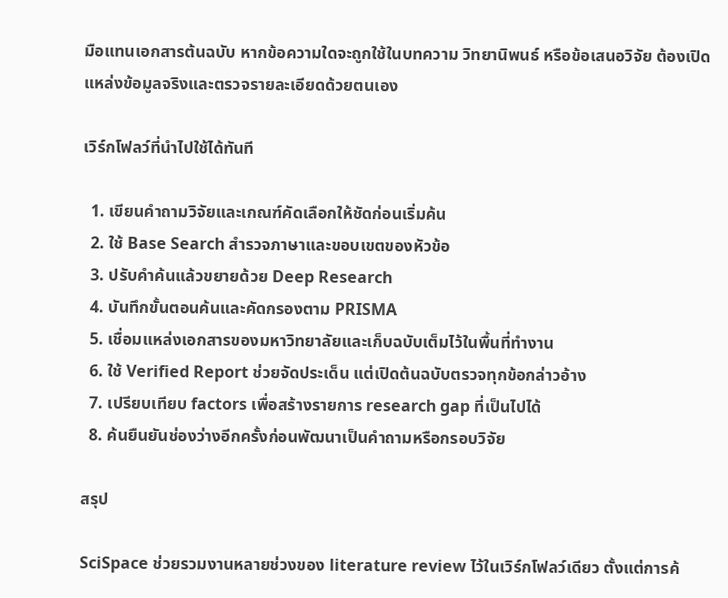มือแทนเอกสารต้นฉบับ หากข้อความใดจะถูกใช้ในบทความ วิทยานิพนธ์ หรือข้อเสนอวิจัย ต้องเปิดแหล่งข้อมูลจริงและตรวจรายละเอียดด้วยตนเอง

เวิร์กโฟลว์ที่นำไปใช้ได้ทันที

  1. เขียนคำถามวิจัยและเกณฑ์คัดเลือกให้ชัดก่อนเริ่มค้น
  2. ใช้ Base Search สำรวจภาษาและขอบเขตของหัวข้อ
  3. ปรับคำค้นแล้วขยายด้วย Deep Research
  4. บันทึกขั้นตอนค้นและคัดกรองตาม PRISMA
  5. เชื่อมแหล่งเอกสารของมหาวิทยาลัยและเก็บฉบับเต็มไว้ในพื้นที่ทำงาน
  6. ใช้ Verified Report ช่วยจัดประเด็น แต่เปิดต้นฉบับตรวจทุกข้อกล่าวอ้าง
  7. เปรียบเทียบ factors เพื่อสร้างรายการ research gap ที่เป็นไปได้
  8. ค้นยืนยันช่องว่างอีกครั้งก่อนพัฒนาเป็นคำถามหรือกรอบวิจัย

สรุป

SciSpace ช่วยรวมงานหลายช่วงของ literature review ไว้ในเวิร์กโฟลว์เดียว ตั้งแต่การค้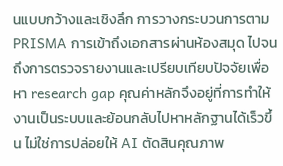นแบบกว้างและเชิงลึก การวางกระบวนการตาม PRISMA การเข้าถึงเอกสารผ่านห้องสมุด ไปจนถึงการตรวจรายงานและเปรียบเทียบปัจจัยเพื่อหา research gap คุณค่าหลักจึงอยู่ที่การทำให้งานเป็นระบบและย้อนกลับไปหาหลักฐานได้เร็วขึ้น ไม่ใช่การปล่อยให้ AI ตัดสินคุณภาพ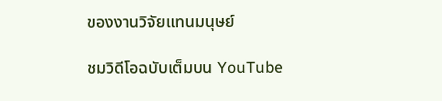ของงานวิจัยแทนมนุษย์

ชมวิดีโอฉบับเต็มบน YouTube